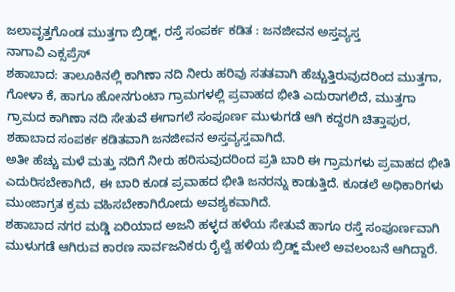ಜಲಾವೃತ್ತಗೊಂಡ ಮುತ್ತಗಾ ಬ್ರಿಡ್ಜ್, ರಸ್ತೆ ಸಂಪರ್ಕ ಕಡಿತ : ಜನಜೀವನ ಅಸ್ತವ್ಯಸ್ತ
ನಾಗಾವಿ ಎಕ್ಸಪ್ರೆಸ್
ಶಹಾಬಾದ: ತಾಲೂಕಿನಲ್ಲಿ ಕಾಗಿಣಾ ನದಿ ನೀರು ಹರಿವು ಸತತವಾಗಿ ಹೆಚ್ಚುತ್ತಿರುವುದರಿಂದ ಮುತ್ತಗಾ, ಗೋಳಾ ಕೆ, ಹಾಗೂ ಹೋನಗುಂಟಾ ಗ್ರಾಮಗಳಲ್ಲಿ ಪ್ರವಾಹದ ಭೀತಿ ಎದುರಾಗಲಿದೆ, ಮುತ್ತಗಾ ಗ್ರಾಮದ ಕಾಗಿಣಾ ನದಿ ಸೇತುವೆ ಈಗಾಗಲೆ ಸಂಪೂರ್ಣ ಮುಳುಗಡೆ ಆಗಿ ಕದ್ದರಗಿ ಚಿತ್ತಾಪುರ, ಶಹಾಬಾದ ಸಂಪರ್ಕ ಕಡಿತವಾಗಿ ಜನಜೀವನ ಅಸ್ತವ್ಯಸ್ತವಾಗಿದೆ.
ಅತೀ ಹೆಚ್ಚು ಮಳೆ ಮತ್ತು ನದಿಗೆ ನೀರು ಹರಿಸುವುದರಿಂದ ಪ್ರತಿ ಬಾರಿ ಈ ಗ್ರಾಮಗಳು ಪ್ರವಾಹದ ಭೀತಿ ಎದುರಿಸಬೇಕಾಗಿದೆ, ಈ ಬಾರಿ ಕೂಡ ಪ್ರವಾಹದ ಭೀತಿ ಜನರನ್ನು ಕಾಡುತ್ತಿದೆ. ಕೂಡಲೆ ಅಧಿಕಾರಿಗಳು ಮುಂಜಾಗ್ರತ ಕ್ರಮ ವಹಿಸಬೇಕಾಗಿರೋದು ಅವಶ್ಯಕವಾಗಿದೆ.
ಶಹಾಬಾದ ನಗರ ಮಡ್ಡಿ ಏರಿಯಾದ ಅಜನಿ ಹಳ್ಳದ ಹಳೆಯ ಸೇತುವೆ ಹಾಗೂ ರಸ್ತೆ ಸಂಪೂರ್ಣವಾಗಿ ಮುಳುಗಡೆ ಆಗಿರುವ ಕಾರಣ ಸಾರ್ವಜನಿಕರು ರೈಲ್ವೆ ಹಳಿಯ ಬ್ರಿಡ್ಜ್ ಮೇಲೆ ಅವಲಂಬನೆ ಆಗಿದ್ದಾರೆ.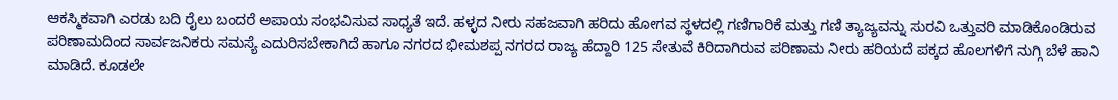ಆಕಸ್ಮಿಕವಾಗಿ ಎರಡು ಬದಿ ರೈಲು ಬಂದರೆ ಅಪಾಯ ಸಂಭವಿಸುವ ಸಾಧ್ಯತೆ ಇದೆ. ಹಳ್ಳದ ನೀರು ಸಹಜವಾಗಿ ಹರಿದು ಹೋಗವ ಸ್ಥಳದಲ್ಲಿ ಗಣಿಗಾರಿಕೆ ಮತ್ತು ಗಣಿ ತ್ಯಾಜ್ಯವನ್ನು ಸುರವಿ ಒತ್ತುವರಿ ಮಾಡಿಕೊಂಡಿರುವ ಪರಿಣಾಮದಿಂದ ಸಾರ್ವಜನಿಕರು ಸಮಸ್ಯೆ ಎದುರಿಸಬೇಕಾಗಿದೆ ಹಾಗೂ ನಗರದ ಭೀಮಶಪ್ಪ ನಗರದ ರಾಜ್ಯ ಹೆದ್ದಾರಿ 125 ಸೇತುವೆ ಕಿರಿದಾಗಿರುವ ಪರಿಣಾಮ ನೀರು ಹರಿಯದೆ ಪಕ್ಕದ ಹೊಲಗಳಿಗೆ ನುಗ್ಗಿ ಬೆಳೆ ಹಾನಿ ಮಾಡಿದೆ. ಕೂಡಲೇ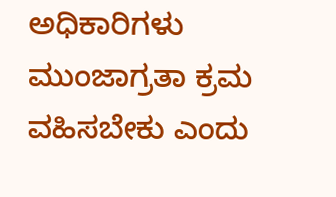ಅಧಿಕಾರಿಗಳು ಮುಂಜಾಗ್ರತಾ ಕ್ರಮ ವಹಿಸಬೇಕು ಎಂದು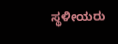ಸ್ಥಳೀಯರು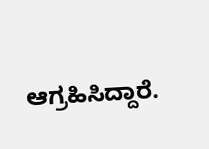ಆಗ್ರಹಿಸಿದ್ದಾರೆ.